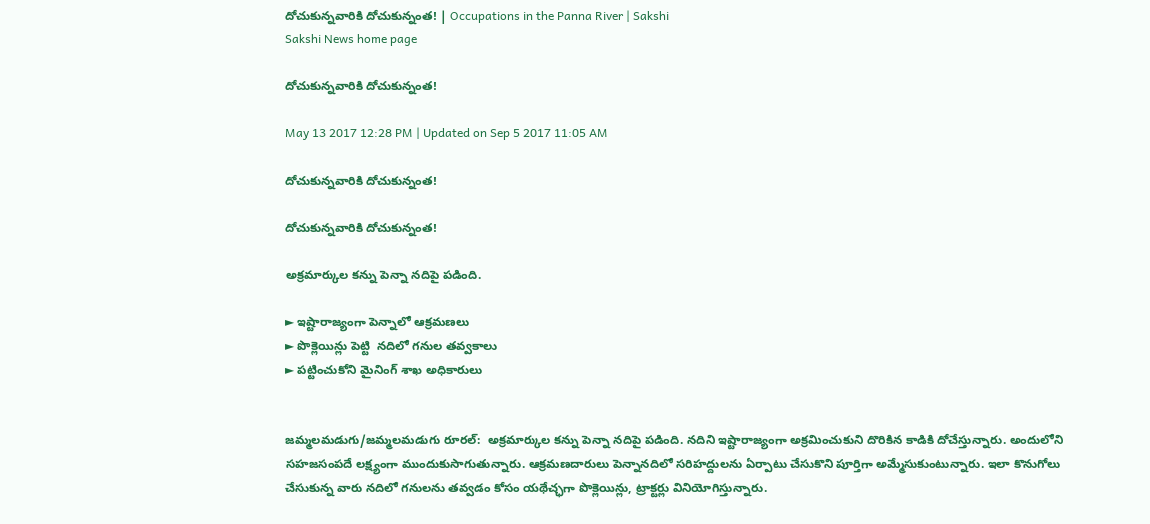దోచుకున్నవారికి దోచుకున్నంత! | Occupations in the Panna River | Sakshi
Sakshi News home page

దోచుకున్నవారికి దోచుకున్నంత!

May 13 2017 12:28 PM | Updated on Sep 5 2017 11:05 AM

దోచుకున్నవారికి దోచుకున్నంత!

దోచుకున్నవారికి దోచుకున్నంత!

అక్రమార్కుల కన్ను పెన్నా నదిపై పడింది.

► ఇష్టారాజ్యంగా పెన్నాలో ఆక్రమణలు
► పొక్లెయిన్లు పెట్టి  నదిలో గనుల తవ్వకాలు
► పట్టించుకోని మైనింగ్‌ శాఖ అధికారులు


జమ్మలమడుగు/జమ్మలమడుగు రూరల్‌:  అక్రమార్కుల కన్ను పెన్నా నదిపై పడింది. నదిని ఇష్టారాజ్యంగా అక్రమించుకుని దొరికిన కాడికి దోచేస్తున్నారు. అందులోని సహజసంపదే లక్ష్యంగా ముందుకుసాగుతున్నారు. ఆక్రమణదారులు పెన్నానదిలో సరిహద్దులను ఏర్పాటు చేసుకొని పూర్తిగా అమ్మేసుకుంటున్నారు. ఇలా కొనుగోలు చేసుకున్న వారు నదిలో గనులను తవ్వడం కోసం యథేచ్ఛగా పొక్లెయిన్లు, ట్రాక్టర్లు వినియోగిస్తున్నారు.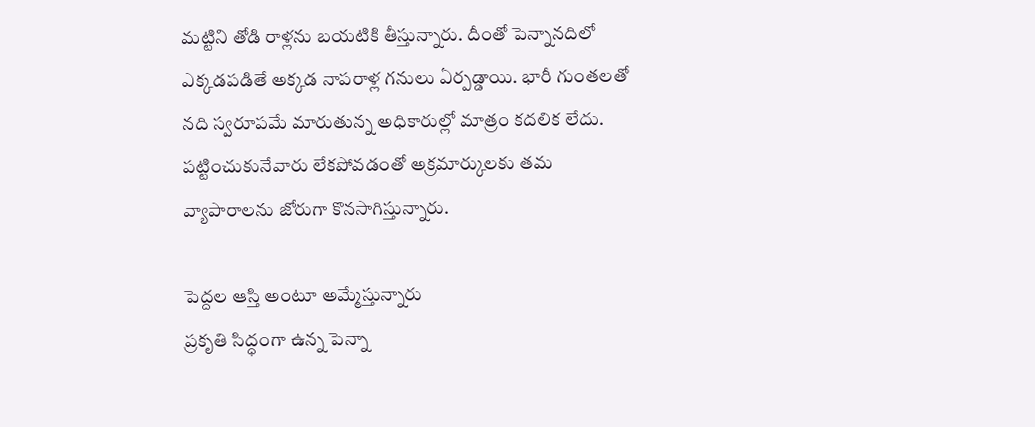మట్టిని తోడి రాళ్లను బయటికి తీస్తున్నారు. దీంతో పెన్నానదిలో ఎక్కడపడితే అక్కడ నాపరాళ్ల గనులు ఏర్పడ్డాయి. భారీ గుంతలతో నది స్వరూపమే మారుతున్న అధికారుల్లో మాత్రం కదలిక లేదు. పట్టించుకునేవారు లేకపోవడంతో అక్రమార్కులకు తమ వ్యాపారాలను జోరుగా కొనసాగిస్తున్నారు.

పెద్దల ఆస్తి అంటూ అమ్మేస్తున్నారు
ప్రకృతి సిద్ధంగా ఉన్న పెన్నా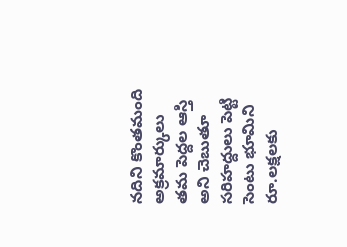నదిని కొంతమంది అక్రమార్కులు తమ పెద్దల ఆస్తి అని చెబుతూ సరిహద్దులు పెట్టి సెంటు భూమిని రూ.లక్షలకు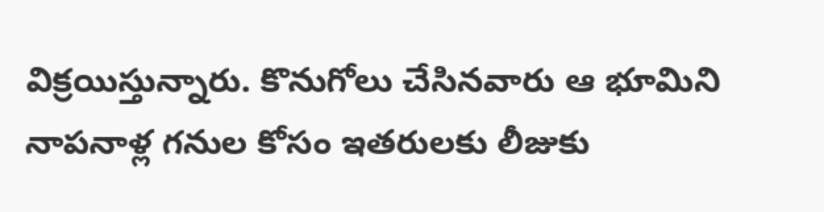విక్రయిస్తున్నారు. కొనుగోలు చేసినవారు ఆ భూమిని నాపనాళ్ల గనుల కోసం ఇతరులకు లీజుకు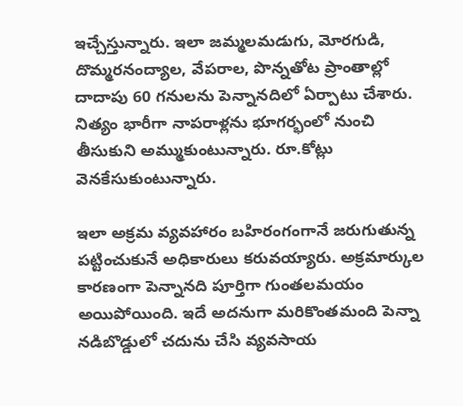ఇచ్చేస్తున్నారు. ఇలా జమ్మలమడుగు, మోరగుడి, దొమ్మరనంద్యాల, వేపరాల, పొన్నతోట ప్రాంతాల్లో దాదాపు 60 గనులను పెన్నానదిలో ఏర్పాటు చేశారు. నిత్యం భారీగా నాపరాళ్లను భూగర్భంలో నుంచి తీసుకుని అమ్ముకుంటున్నారు. రూ.కోట్లు వెనకేసుకుంటున్నారు.

ఇలా అక్రమ వ్యవహారం బహిరంగంగానే జరుగుతున్న పట్టించుకునే అధికారులు కరువయ్యారు. అక్రమార్కుల కారణంగా పెన్నానది పూర్తిగా గుంతలమయం అయిపోయింది. ఇదే అదనుగా మరికొంతమంది పెన్నా నడిబొడ్డులో చదును చేసి వ్యవసాయ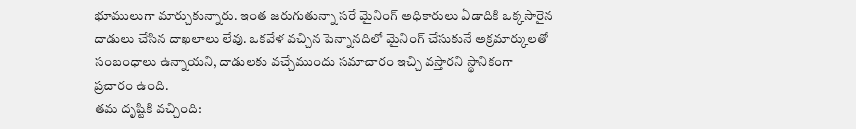భూములుగా మార్చుకున్నారు. ఇంత జరుగుతున్నా సరే మైనింగ్‌ అధికారులు ఏడాదికి ఒక్కసారైన దాడులు చేసిన దాఖలాలు లేవు. ఒకవేళ వచ్చిన పెన్నానదిలో మైనింగ్‌ చేసుకునే అక్రమార్కులతో సంబంధాలు ఉన్నాయని, దాడులకు వచ్చేముందు సమాచారం ఇచ్చి వస్తారని స్థానికంగా ప్రచారం ఉంది.
తమ దృష్టికి వచ్చింది: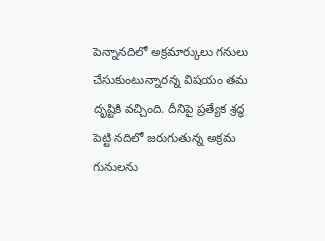పెన్నానదిలో అక్రమార్కులు గనులు చేసుకుంటున్నారన్న విషయం తమ దృష్టికి వచ్చింది. దీనిపై ప్రత్యేక శ్రద్ధ పెట్టి నదిలో జరుగుతున్న అక్రమ గునులను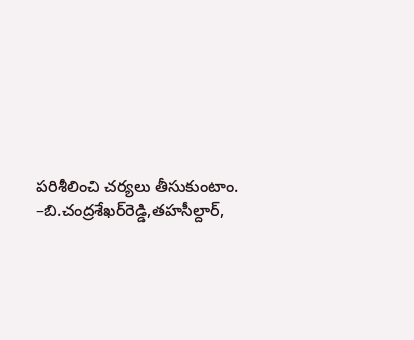పరిశీలించి చర్యలు తీసుకుంటాం.  –బి.చంద్రశేఖర్‌రెడ్డి,తహసీల్దార్,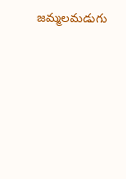జమ్మలమడుగు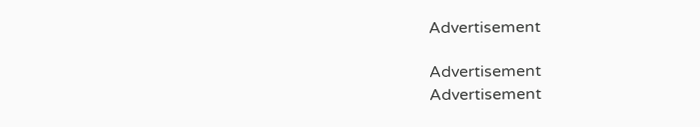Advertisement

Advertisement
Advertisement